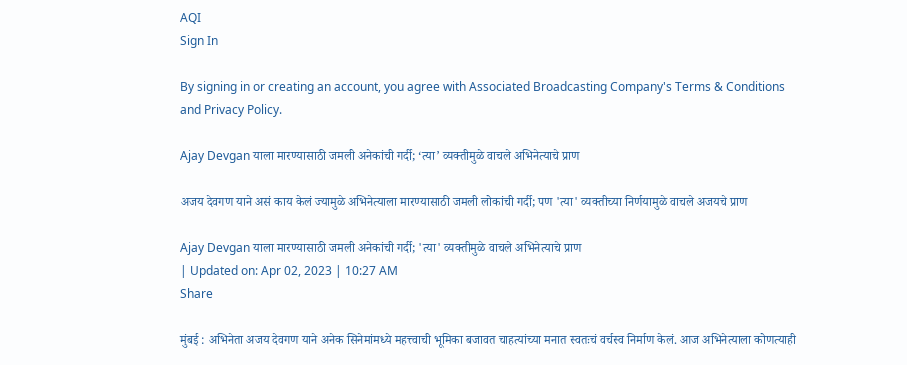AQI
Sign In

By signing in or creating an account, you agree with Associated Broadcasting Company's Terms & Conditions and Privacy Policy.

Ajay Devgan याला मारण्यासाठी जमली अनेकांची गर्दी; ‘त्या’ व्यक्तीमुळे वाचले अभिनेत्याचे प्राण

अजय देवगण याने असं काय केलं ज्यामुळे अभिनेत्याला मारण्यासाठी जमली लोकांची गर्दी; पण 'त्या' व्यक्तीच्या निर्णयामुळे वाचले अजयचे प्राण

Ajay Devgan याला मारण्यासाठी जमली अनेकांची गर्दी; 'त्या' व्यक्तीमुळे वाचले अभिनेत्याचे प्राण
| Updated on: Apr 02, 2023 | 10:27 AM
Share

मुंबई : अभिनेता अजय देवगण याने अनेक सिनेमांमध्ये महत्त्वाची भूमिका बजावत चाहत्यांच्या मनात स्वतःचं वर्चस्व निर्माण केलं. आज अभिनेत्याला कोणत्याही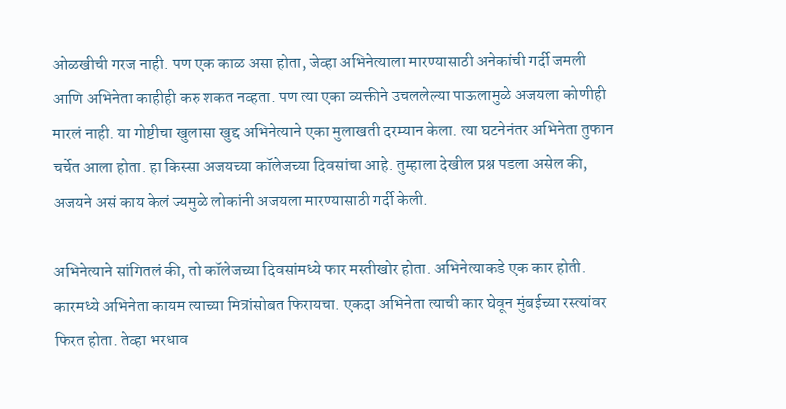ओळखीची गरज नाही. पण एक काळ असा होता, जेव्हा अभिनेत्याला मारण्यासाठी अनेकांची गर्दी जमली आणि अभिनेता काहीही करु शकत नव्हता. पण त्या एका व्यक्तीने उचललेल्या पाऊलामुळे अजयला कोणीही मारलं नाही. या गोष्टीचा खुलासा खुद्द अभिनेत्याने एका मुलाखती दरम्यान केला. त्या घटनेनंतर अभिनेता तुफान चर्चेत आला होता. हा किस्सा अजयच्या कॉलेजच्या दिवसांचा आहे. तुम्हाला देखील प्रश्न पडला असेल की, अजयने असं काय केलं ज्यमुळे लोकांनी अजयला मारण्यासाठी गर्दी केली.

अभिनेत्याने सांगितलं की, तो कॉलेजच्या दिवसांमध्ये फार मस्तीखोर होता. अभिनेत्याकडे एक कार होती. कारमध्ये अभिनेता कायम त्याच्या मित्रांसोबत फिरायचा. एकदा अभिनेता त्याची कार घेवून मुंबईच्या रस्त्यांवर फिरत होता. तेव्हा भरधाव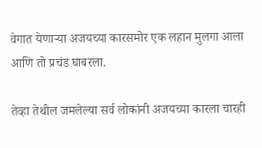वेगात येणाऱ्या अजयच्या कारसमोर एक लहान मुलगा आला आणि तो प्रचंड घाबरला.

तेव्हा तेथील जमलेल्या सर्व लोकांनी अजयच्या कारला चारही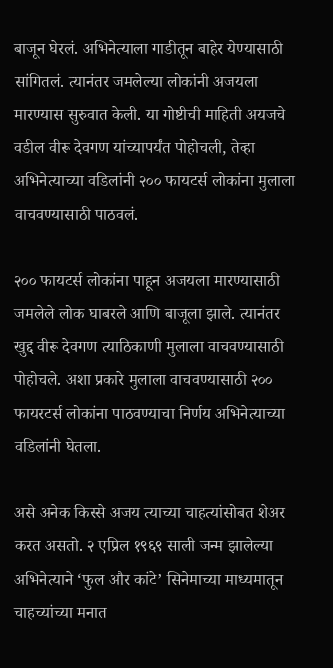बाजून घेरलं. अभिनेत्याला गाडीतून बाहेर येण्यासाठी सांगितलं. त्यानंतर जमलेल्या लोकांनी अजयला मारण्यास सुरुवात केली. या गोष्टीची माहिती अयजचे वडील वीरू देवगण यांच्यापर्यंत पोहोचली, तेव्हा अभिनेत्याच्या वडिलांनी २०० फायटर्स लोकांना मुलाला वाचवण्यासाठी पाठवलं.

२०० फायटर्स लोकांना पाहून अजयला मारण्यासाठी जमलेले लोक घाबरले आणि बाजूला झाले. त्यानंतर खुद्द वीरू देवगण त्याठिकाणी मुलाला वाचवण्यासाठी पोहोचले. अशा प्रकारे मुलाला वाचवण्यासाठी २०० फायरटर्स लोकांना पाठवण्याचा निर्णय अभिनेत्याच्या वडिलांनी घेतला.

असे अनेक किस्से अजय त्याच्या चाहत्यांसोबत शेअर करत असतो. २ एप्रिल १९६९ साली जन्म झालेल्या अभिनेत्याने ‘फुल और कांटे’ सिनेमाच्या माध्यमातून चाहच्यांच्या मनात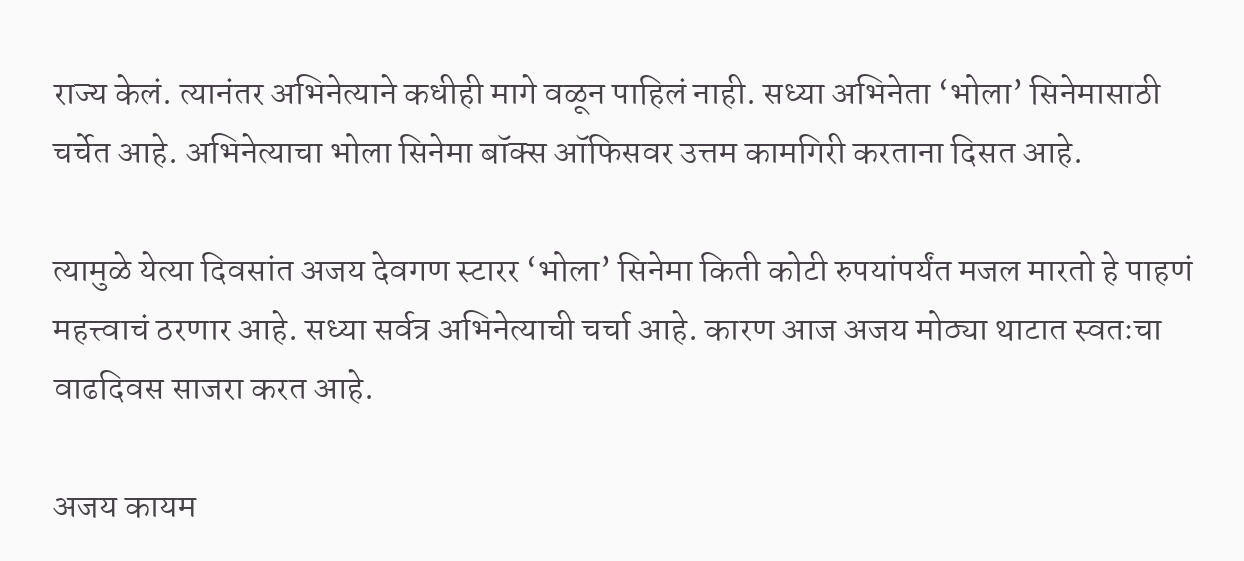राज्य केलं. त्यानंतर अभिनेत्याने कधीही मागे वळून पाहिलं नाही. सध्या अभिनेता ‘भोला’ सिनेमासाठी चर्चेत आहे. अभिनेत्याचा भोला सिनेमा बॉक्स ऑफिसवर उत्तम कामगिरी करताना दिसत आहे.

त्यामुळे येत्या दिवसांत अजय देवगण स्टारर ‘भोला’ सिनेमा किती कोटी रुपयांपर्यंत मजल मारतो हे पाहणं महत्त्वाचं ठरणार आहे. सध्या सर्वत्र अभिनेत्याची चर्चा आहे. कारण आज अजय मोठ्या थाटात स्वतःचा वाढदिवस साजरा करत आहे.

अजय कायम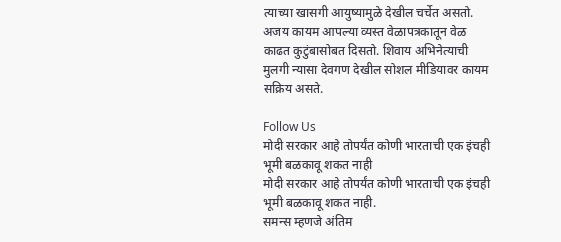त्याच्या खासगी आयुष्यामुळे देखील चर्चेत असतो. अजय कायम आपल्या व्यस्त वेळापत्रकातून वेळ काढत कुटुंबासोबत दिसतो. शिवाय अभिनेत्याची मुलगी न्यासा देवगण देखील सोशल मीडियावर कायम सक्रिय असते.

Follow Us
मोदी सरकार आहे तोपर्यंत कोणी भारताची एक इंचही भूमी बळकावू शकत नाही
मोदी सरकार आहे तोपर्यंत कोणी भारताची एक इंचही भूमी बळकावू शकत नाही.
समन्स म्हणजे अंतिम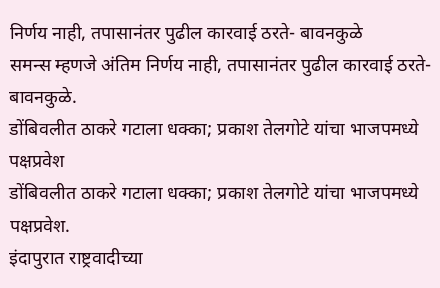निर्णय नाही, तपासानंतर पुढील कारवाई ठरते- बावनकुळे
समन्स म्हणजे अंतिम निर्णय नाही, तपासानंतर पुढील कारवाई ठरते- बावनकुळे.
डोंबिवलीत ठाकरे गटाला धक्का; प्रकाश तेलगोटे यांचा भाजपमध्ये पक्षप्रवेश
डोंबिवलीत ठाकरे गटाला धक्का; प्रकाश तेलगोटे यांचा भाजपमध्ये पक्षप्रवेश.
इंदापुरात राष्ट्रवादीच्या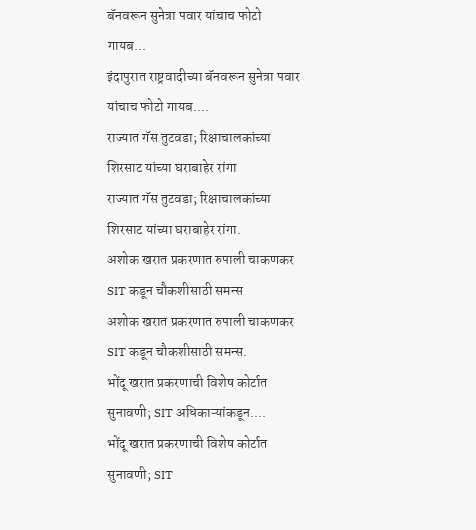बॅनवरून सुनेत्रा पवार यांचाच फोटो गायब...
इंदापुरात राष्ट्रवादीच्या बॅनवरून सुनेत्रा पवार यांचाच फोटो गायब....
राज्यात गॅस तुटवडा; रिक्षाचालकांच्या शिरसाट यांच्या घराबाहेर रांगा
राज्यात गॅस तुटवडा; रिक्षाचालकांच्या शिरसाट यांच्या घराबाहेर रांगा.
अशोक खरात प्रकरणात रुपाली चाकणकर SIT कडून चौकशीसाठी समन्स
अशोक खरात प्रकरणात रुपाली चाकणकर SIT कडून चौकशीसाठी समन्स.
भोंदू खरात प्रकरणाची विशेष कोर्टात सुनावणी; SIT अधिकाऱ्यांकडून....
भोंदू खरात प्रकरणाची विशेष कोर्टात सुनावणी; SIT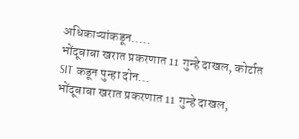अधिकाऱ्यांकडून.....
भोंदूबाबा खरात प्रकरणात 11 गुन्हे दाखल, कोर्टात SIT कडून पुन्हा दोन...
भोंदूबाबा खरात प्रकरणात 11 गुन्हे दाखल,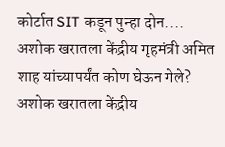कोर्टात SIT कडून पुन्हा दोन....
अशोक खरातला केंद्रीय गृहमंत्री अमित शाह यांच्यापर्यंत कोण घेऊन गेले?
अशोक खरातला केंद्रीय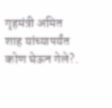गृहमंत्री अमित शाह यांच्यापर्यंत कोण घेऊन गेले?.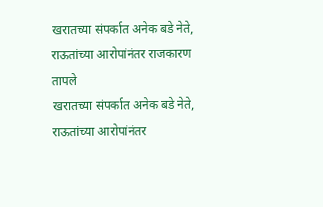खरातच्या संपर्कात अनेक बडे नेते, राऊतांच्या आरोपांनंतर राजकारण तापले
खरातच्या संपर्कात अनेक बडे नेते, राऊतांच्या आरोपांनंतर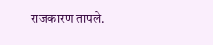राजकारण तापले.